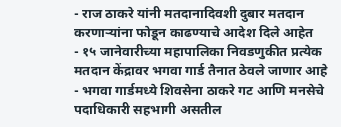- राज ठाकरे यांनी मतदानादिवशी दुबार मतदान करणाऱ्यांना फोडून काढण्याचे आदेश दिले आहेत
- १५ जानेवारीच्या महापालिका निवडणुकीत प्रत्येक मतदान केंद्रावर भगवा गार्ड तैनात ठेवले जाणार आहे
- भगवा गार्डमध्ये शिवसेना ठाकरे गट आणि मनसेचे पदाधिकारी सहभागी असतील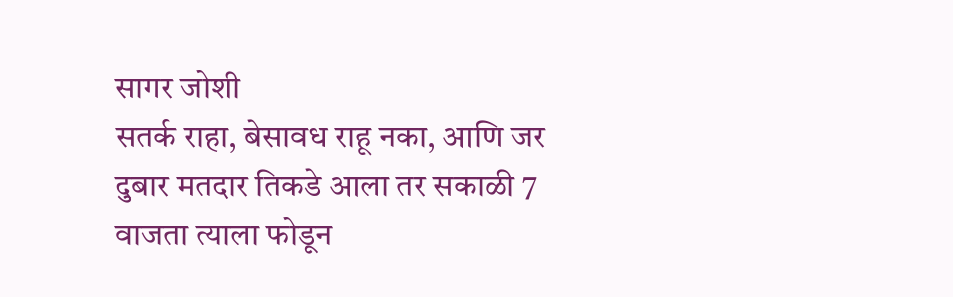सागर जोशी
सतर्क राहा, बेसावध राहू नका, आणि जर दुबार मतदार तिकडे आला तर सकाळी 7 वाजता त्याला फोडून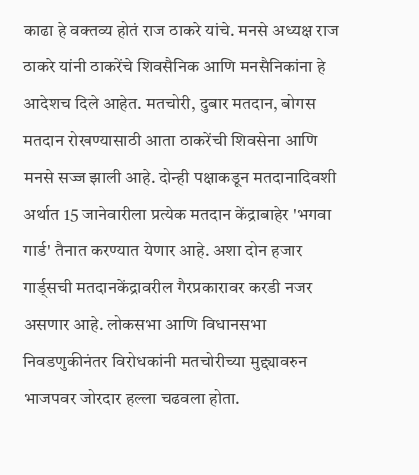काढा हे वक्तव्य होतं राज ठाकरे यांचे. मनसे अध्यक्ष राज ठाकरे यांनी ठाकरेंचे शिवसैनिक आणि मनसैनिकांना हे आदेशच दिले आहेत. मतचोरी, दुबार मतदान, बोगस मतदान रोखण्यासाठी आता ठाकरेंची शिवसेना आणि मनसे सज्ज झाली आहे. दोन्ही पक्षाकडून मतदानादिवशी अर्थात 15 जानेवारीला प्रत्येक मतदान केंद्राबाहेर 'भगवा गार्ड' तैनात करण्यात येणार आहे. अशा दोन हजार गार्ड्सची मतदानकेंद्रावरील गैरप्रकारावर करडी नजर असणार आहे. लोकसभा आणि विधानसभा निवडणुकीनंतर विरोधकांनी मतचोरीच्या मुद्द्यावरुन भाजपवर जोरदार हल्ला चढवला होता.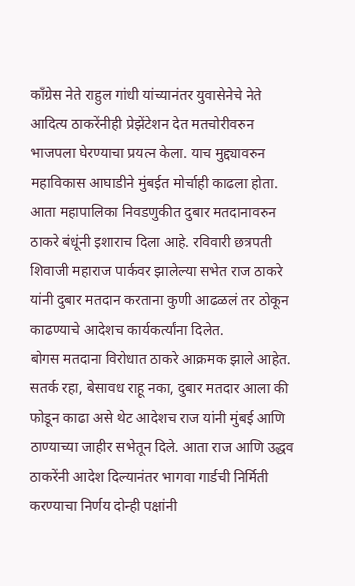काँग्रेस नेते राहुल गांधी यांच्यानंतर युवासेनेचे नेते आदित्य ठाकरेंनीही प्रेझेंटेशन देत मतचोरीवरुन भाजपला घेरण्याचा प्रयत्न केला. याच मुद्द्यावरुन महाविकास आघाडीने मुंबईत मोर्चाही काढला होता. आता महापालिका निवडणुकीत दुबार मतदानावरुन ठाकरे बंधूंनी इशाराच दिला आहे. रविवारी छत्रपती शिवाजी महाराज पार्कवर झालेल्या सभेत राज ठाकरे यांनी दुबार मतदान करताना कुणी आढळलं तर ठोकून काढण्याचे आदेशच कार्यकर्त्यांना दिलेत.
बोगस मतदाना विरोधात ठाकरे आक्रमक झाले आहेत. सतर्क रहा, बेसावध राहू नका, दुबार मतदार आला की फोडून काढा असे थेट आदेशच राज यांनी मुंबई आणि ठाण्याच्या जाहीर सभेतून दिले. आता राज आणि उद्धव ठाकरेंनी आदेश दिल्यानंतर भागवा गार्डची निर्मिती करण्याचा निर्णय दोन्ही पक्षांनी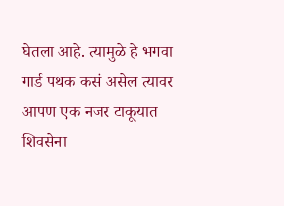घेतला आहे. त्यामुळे हे भगवा गार्ड पथक कसं असेल त्यावर आपण एक नजर टाकूयात शिवसेना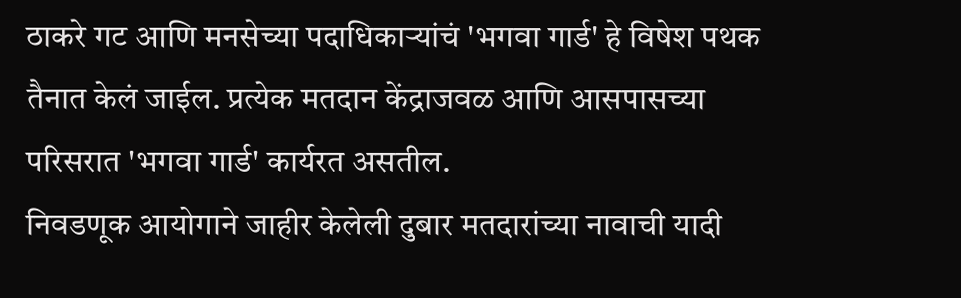ठाकरे गट आणि मनसेच्या पदाधिकाऱ्यांचं 'भगवा गार्ड' हे विषेश पथक तैनात केलं जाईल. प्रत्येक मतदान केंद्राजवळ आणि आसपासच्या परिसरात 'भगवा गार्ड' कार्यरत असतील.
निवडणूक आयोगाने जाहीर केलेली दुबार मतदारांच्या नावाची यादी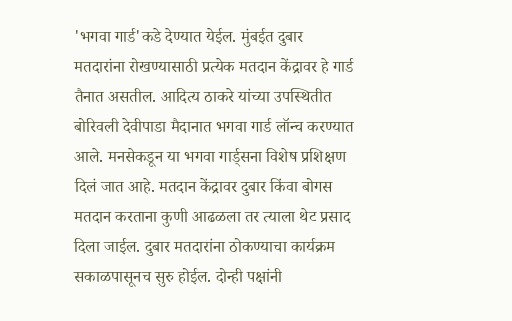'भगवा गार्ड'कडे देण्यात येईल. मुंबईत दुबार मतदारांना रोखण्यासाठी प्रत्येक मतदान केंद्रावर हे गार्ड तैनात असतील. आदित्य ठाकरे यांच्या उपस्थितीत बोरिवली देवीपाडा मैदानात भगवा गार्ड लॉन्च करण्यात आले. मनसेकडून या भगवा गार्ड्सना विशेष प्रशिक्षण दिलं जात आहे. मतदान केंद्रावर दुबार किंवा बोगस मतदान करताना कुणी आढळला तर त्याला थेट प्रसाद दिला जाईल. दुबार मतदारांना ठोकण्याचा कार्यक्रम सकाळपासूनच सुरु होईल. दोन्ही पक्षांनी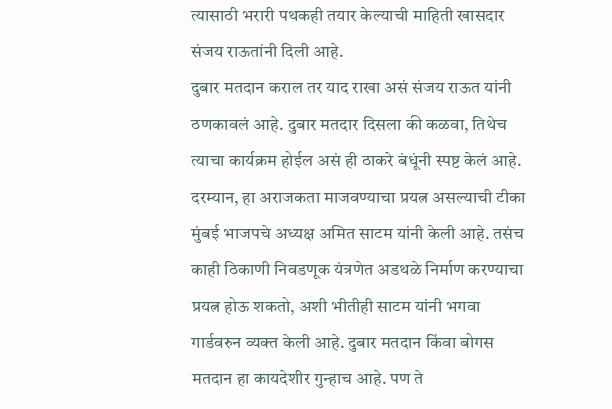त्यासाठी भरारी पथकही तयार केल्याची माहिती खासदार संजय राऊतांनी दिली आहे.
दुबार मतदान कराल तर याद राखा असं संजय राऊत यांनी ठणकावलं आहे. दुबार मतदार दिसला की कळवा, तिथेच
त्याचा कार्यक्रम होईल असं ही ठाकरे बंधूंनी स्पष्ट केलं आहे. दरम्यान, हा अराजकता माजवण्याचा प्रयत्न असल्याची टीका मुंबई भाजपचे अध्यक्ष अमित साटम यांनी केली आहे. तसंच काही ठिकाणी निवडणूक यंत्रणेत अडथळे निर्माण करण्याचा प्रयत्न होऊ शकतो, अशी भीतीही साटम यांनी भगवा गार्डवरुन व्यक्त केली आहे. दुबार मतदान किंवा बोगस मतदान हा कायदेशीर गुन्हाच आहे. पण ते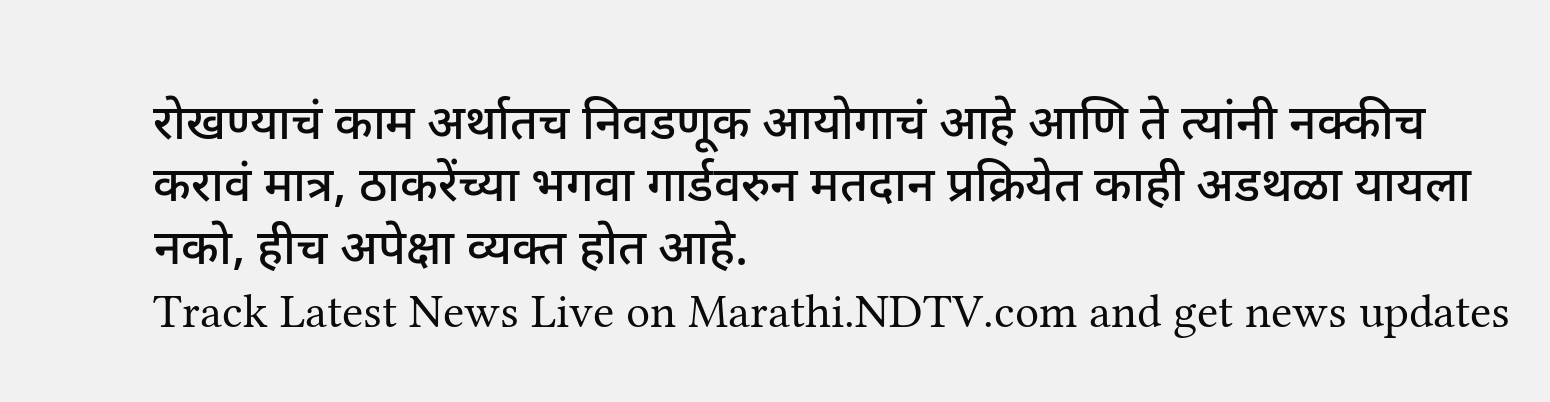रोखण्याचं काम अर्थातच निवडणूक आयोगाचं आहे आणि ते त्यांनी नक्कीच करावं मात्र, ठाकरेंच्या भगवा गार्डवरुन मतदान प्रक्रियेत काही अडथळा यायला नको, हीच अपेक्षा व्यक्त होत आहे.
Track Latest News Live on Marathi.NDTV.com and get news updates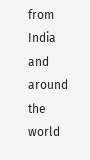from India and around the world